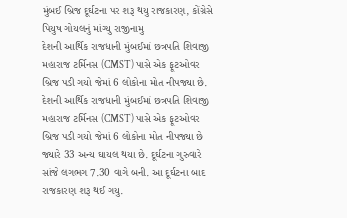મુંબઈ બ્રિજ દૂર્ઘટના પર શરૂ થયુ રાજકારણ, કોંગ્રેસે પિયુષ ગોયલનું માંગ્યુ રાજીનામુ
દેશની આર્થિક રાજધાની મુંબઈમાં છત્રપતિ શિવાજી મહારાજ ટર્મિનસ (CMST) પાસે એક ફૂટઓવર બ્રિજ પડી ગયો જેમાં 6 લોકોના મોત નીપજ્યા છે.
દેશની આર્થિક રાજધાની મુંબઈમાં છત્રપતિ શિવાજી મહારાજ ટર્મિનસ (CMST) પાસે એક ફૂટઓવર બ્રિજ પડી ગયો જેમાં 6 લોકોના મોત નીપજ્યા છે જ્યારે 33 અન્ય ઘાયલ થયા છે. દૂર્ઘટના ગુરુવારે સાંજે લગભગ 7.30 વાગે બની. આ દૂર્ઘટના બાદ રાજકારણ શરૂ થઈ ગયુ.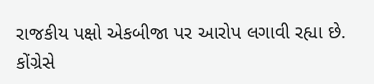રાજકીય પક્ષો એકબીજા પર આરોપ લગાવી રહ્યા છે. કોંગ્રેસે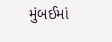મુંબઈમાં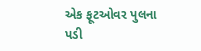એક ફૂટઓવર પુલના પડી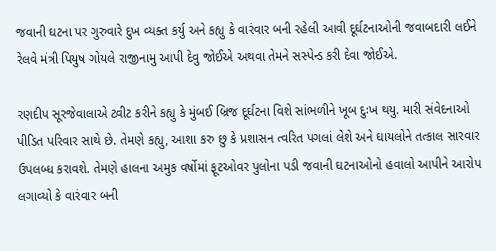જવાની ઘટના પર ગુરુવારે દુખ વ્યક્ત કર્યુ અને કહ્યુ કે વારંવાર બની રહેલી આવી દૂર્ઘટનાઓની જવાબદારી લઈને રેલવે મંત્રી પિયુષ ગોયલે રાજીનામુ આપી દેવુ જોઈએ અથવા તેમને સસ્પેન્ડ કરી દેવા જોઈએ.

રણદીપ સૂરજેવાલાએ ટ્વીટ કરીને કહ્યુ કે મુંબઈ બ્રિજ દૂર્ઘટના વિશે સાંભળીને ખૂબ દુઃખ થયુ. મારી સંવેદનાઓ પીડિત પરિવાર સાથે છે. તેમણે કહ્યુ, આશા કરુ છુ કે પ્રશાસન ત્વરિત પગલાં લેશે અને ઘાયલોને તત્કાલ સારવાર ઉપલબ્ધ કરાવશે. તેમણે હાલના અમુક વર્ષોમાં ફૂટઓવર પુલોના પડી જવાની ઘટનાઓનો હવાલો આપીને આરોપ લગાવ્યો કે વારંવાર બની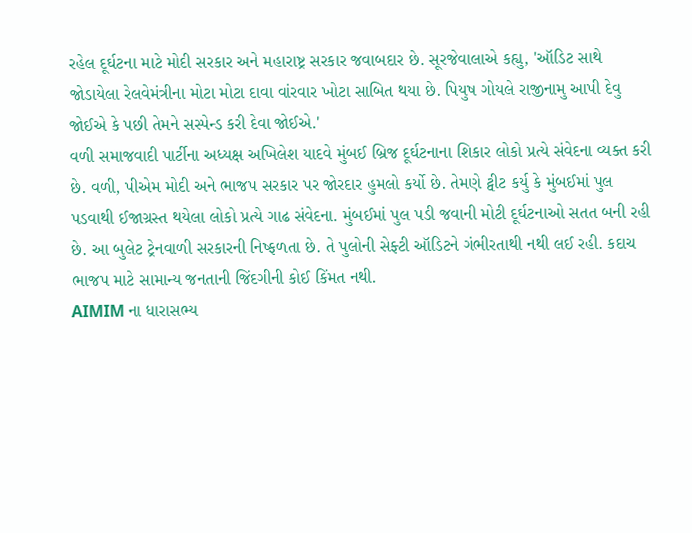રહેલ દૂર્ઘટના માટે મોદી સરકાર અને મહારાષ્ટ્ર સરકાર જવાબદાર છે. સૂરજેવાલાએ કહ્યુ, 'ઑડિટ સાથે જોડાયેલા રેલવેમંત્રીના મોટા મોટા દાવા વાંરવાર ખોટા સાબિત થયા છે. પિયુષ ગોયલે રાજીનામુ આપી દેવુ જોઈએ કે પછી તેમને સસ્પેન્ડ કરી દેવા જોઈએ.'
વળી સમાજવાદી પાર્ટીના અધ્યક્ષ અખિલેશ યાદવે મુંબઈ બ્રિજ દૂર્ઘટનાના શિકાર લોકો પ્રત્યે સંવેદના વ્યક્ત કરી છે. વળી, પીએમ મોદી અને ભાજપ સરકાર પર જોરદાર હુમલો કર્યો છે. તેમણે ટ્વીટ કર્યુ કે મુંબઈમાં પુલ પડવાથી ઈજાગ્રસ્ત થયેલા લોકો પ્રત્યે ગાઢ સંવેદના. મુંબઈમાં પુલ પડી જવાની મોટી દૂર્ઘટનાઓ સતત બની રહી છે. આ બુલેટ ટ્રેનવાળી સરકારની નિષ્ફળતા છે. તે પુલોની સેફ્ટી ઑડિટને ગંભીરતાથી નથી લઈ રહી. કદાચ ભાજપ માટે સામાન્ય જનતાની જિંદગીની કોઈ કિંમત નથી.
AIMIM ના ધારાસભ્ય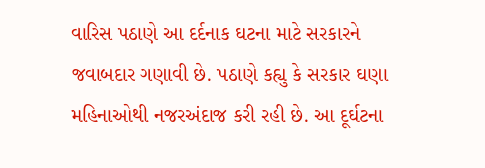વારિસ પઠાણે આ દર્દનાક ઘટના માટે સરકારને જવાબદાર ગણાવી છે. પઠાણે કહ્યુ કે સરકાર ઘણા મહિનાઓથી નજરઅંદાજ કરી રહી છે. આ દૂર્ઘટના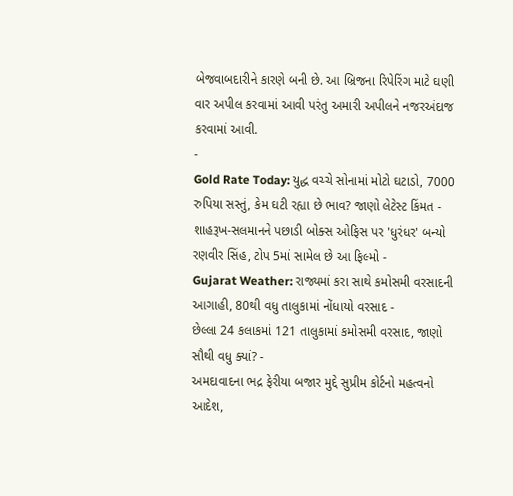બેજવાબદારીને કારણે બની છે. આ બ્રિજના રિપેરિંગ માટે ઘણી વાર અપીલ કરવામાં આવી પરંતુ અમારી અપીલને નજરઅંદાજ કરવામાં આવી.
-
Gold Rate Today: યુદ્ધ વચ્ચે સોનામાં મોટો ઘટાડો, 7000 રુપિયા સસ્તું, કેમ ઘટી રહ્યા છે ભાવ? જાણો લેટેસ્ટ કિંમત -
શાહરૂખ-સલમાનને પછાડી બોક્સ ઓફિસ પર 'ધુરંધર' બન્યો રણવીર સિંહ, ટોપ 5માં સામેલ છે આ ફિલ્મો -
Gujarat Weather: રાજ્યમાં કરા સાથે કમોસમી વરસાદની આગાહી, 80થી વધુ તાલુકામાં નોંધાયો વરસાદ -
છેલ્લા 24 કલાકમાં 121 તાલુકામાં કમોસમી વરસાદ, જાણો સૌથી વધુ ક્યાં? -
અમદાવાદના ભદ્ર ફેરીયા બજાર મુદ્દે સુપ્રીમ કોર્ટનો મહત્વનો આદેશ,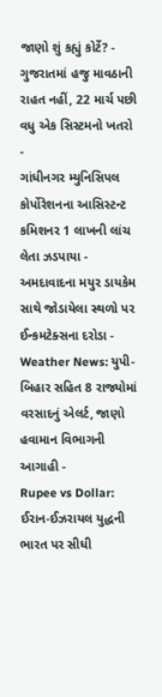જાણો શું કહ્યું કોર્ટે? -
ગુજરાતમાં હજુ માવઠાની રાહત નહીં, 22 માર્ચ પછી વધુ એક સિસ્ટમનો ખતરો -
ગાંધીનગર મ્યુનિસિપલ કોર્પોરેશનના આસિસ્ટન્ટ કમિશનર 1 લાખની લાંચ લેતા ઝડપાયા -
અમદાવાદના મયુર ડાયકેમ સાથે જોડાયેલા સ્થળો પર ઈન્કમટેક્સના દરોડા -
Weather News: યુપી-બિહાર સહિત 8 રાજ્યોમાં વરસાદનું એલર્ટ, જાણો હવામાન વિભાગની આગાહી -
Rupee vs Dollar: ઈરાન-ઈઝરાયલ યુદ્ધની ભારત પર સીધી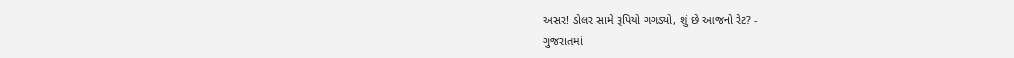અસર! ડોલર સામે રૂપિયો ગગડ્યો, શું છે આજનો રેટ? -
ગુજરાતમાં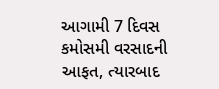આગામી 7 દિવસ કમોસમી વરસાદની આફત, ત્યારબાદ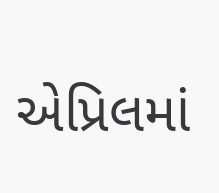એપ્રિલમાં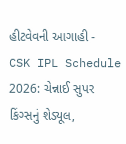હીટવેવની આગાહી -
CSK IPL Schedule 2026: ચેન્નાઈ સુપર કિંગ્સનું શેડ્યૂલ,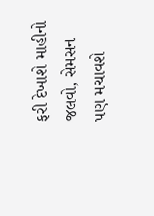ફરી દેખાશે માહીનો જલવો, સેમસન પણ મચાવશે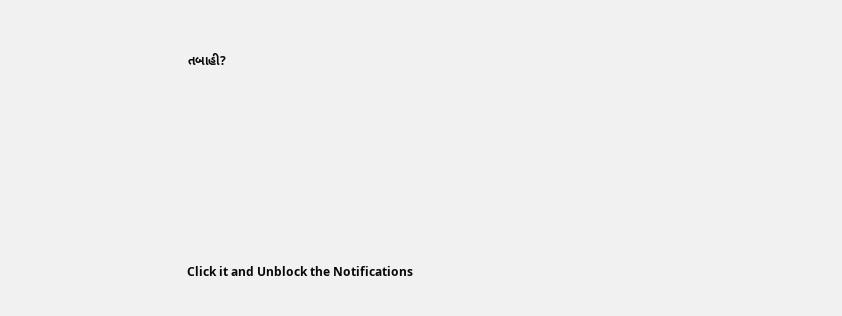તબાહી?











Click it and Unblock the Notifications